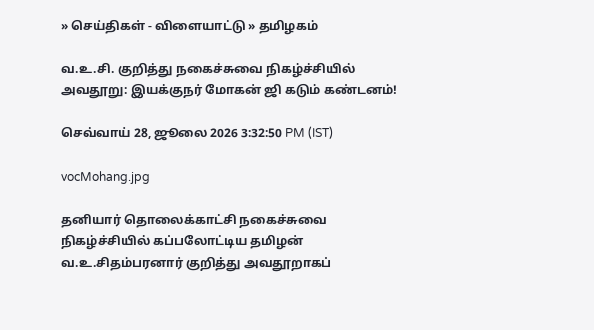» செய்திகள் - விளையாட்டு » தமிழகம்

வ.உ.சி. குறித்து நகைச்சுவை நிகழ்ச்சியில் அவதூறு: இயக்குநர் மோகன் ஜி கடும் கண்டனம்!

செவ்வாய் 28, ஜூலை 2026 3:32:50 PM (IST)

vocMohang.jpg

தனியார் தொலைக்காட்சி நகைச்சுவை நிகழ்ச்சியில் கப்பலோட்டிய தமிழன் வ.உ.சிதம்பரனார் குறித்து அவதூறாகப்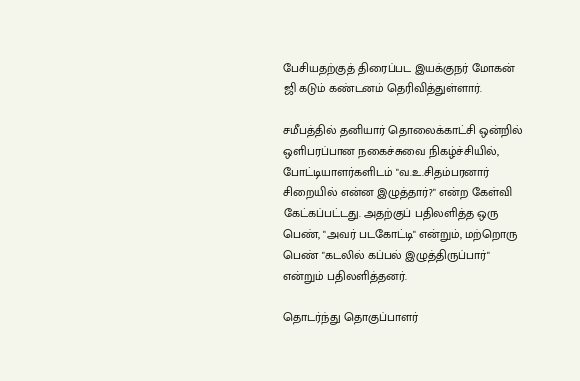பேசியதற்குத் திரைப்பட இயக்குநர் மோகன் ஜி கடும் கண்டனம் தெரிவித்துள்ளார்.

சமீபத்தில் தனியார் தொலைக்காட்சி ஒன்றில் ஒளிபரப்பான நகைச்சுவை நிகழ்ச்சியில், போட்டியாளர்களிடம் "வ.உ.சிதம்பரனார் சிறையில் என்ன இழுத்தார்?" என்ற கேள்வி கேட்கப்பட்டது. அதற்குப் பதிலளித்த ஒரு பெண், "அவர் படகோட்டி" என்றும், மற்றொரு பெண் "கடலில் கப்பல் இழுத்திருப்பார்" என்றும் பதிலளித்தனர்.

தொடர்ந்து தொகுப்பாளர்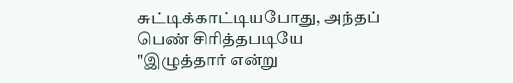சுட்டிக்காட்டியபோது, அந்தப் பெண் சிரித்தபடியே "இழுத்தார் என்று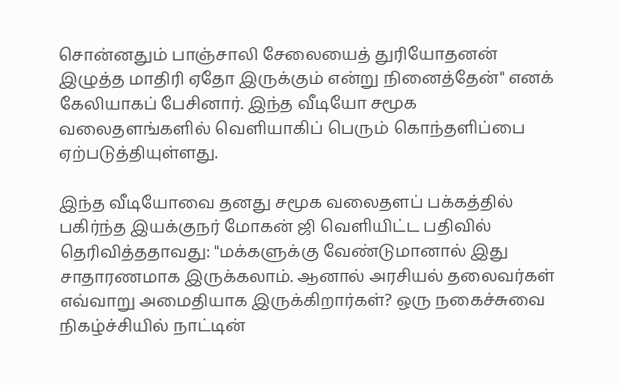சொன்னதும் பாஞ்சாலி சேலையைத் துரியோதனன் இழுத்த மாதிரி ஏதோ இருக்கும் என்று நினைத்தேன்" எனக் கேலியாகப் பேசினார். இந்த வீடியோ சமூக வலைதளங்களில் வெளியாகிப் பெரும் கொந்தளிப்பை ஏற்படுத்தியுள்ளது.

இந்த வீடியோவை தனது சமூக வலைதளப் பக்கத்தில் பகிர்ந்த இயக்குநர் மோகன் ஜி வெளியிட்ட பதிவில் தெரிவித்ததாவது: "மக்களுக்கு வேண்டுமானால் இது சாதாரணமாக இருக்கலாம். ஆனால் அரசியல் தலைவர்கள் எவ்வாறு அமைதியாக இருக்கிறார்கள்? ஒரு நகைச்சுவை நிகழ்ச்சியில் நாட்டின்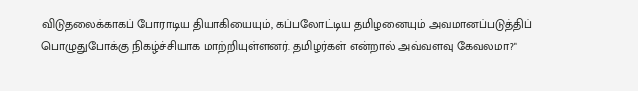விடுதலைக்காகப் போராடிய தியாகியையும், கப்பலோட்டிய தமிழனையும் அவமானப்படுத்திப் பொழுதுபோக்கு நிகழ்ச்சியாக மாற்றியுள்ளனர். தமிழர்கள் என்றால் அவ்வளவு கேவலமா?"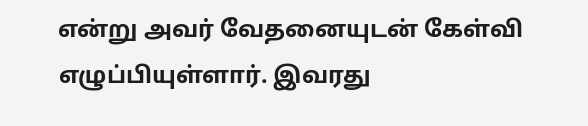என்று அவர் வேதனையுடன் கேள்வி எழுப்பியுள்ளார். இவரது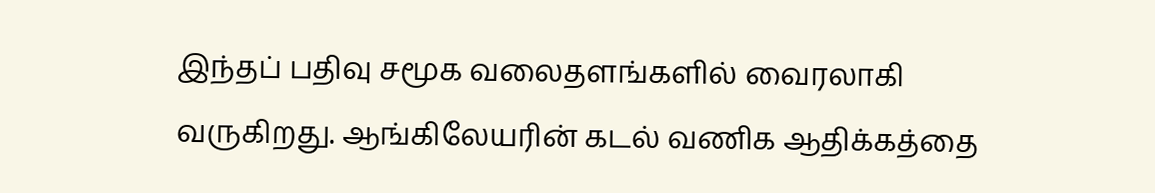இந்தப் பதிவு சமூக வலைதளங்களில் வைரலாகி வருகிறது. ஆங்கிலேயரின் கடல் வணிக ஆதிக்கத்தை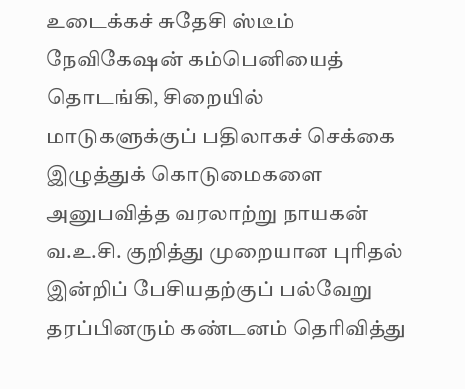உடைக்கச் சுதேசி ஸ்டீம் நேவிகேஷன் கம்பெனியைத் தொடங்கி, சிறையில் மாடுகளுக்குப் பதிலாகச் செக்கை இழுத்துக் கொடுமைகளை அனுபவித்த வரலாற்று நாயகன் வ.உ.சி. குறித்து முறையான புரிதல் இன்றிப் பேசியதற்குப் பல்வேறு தரப்பினரும் கண்டனம் தெரிவித்து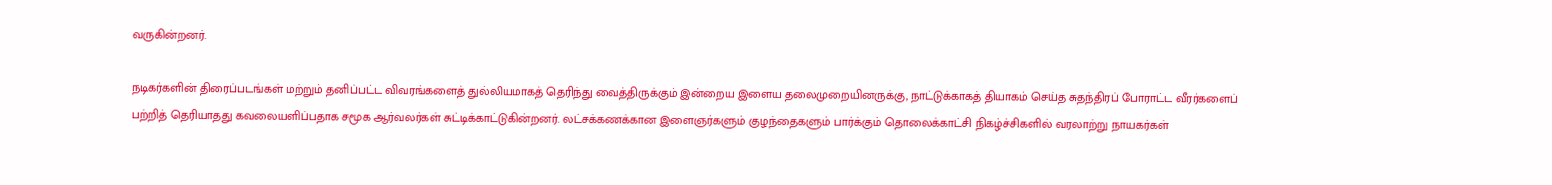வருகின்றனர்.

நடிகர்களின் திரைப்படங்கள் மற்றும் தனிப்பட்ட விவரங்களைத் துல்லியமாகத் தெரிந்து வைத்திருக்கும் இன்றைய இளைய தலைமுறையினருக்கு, நாட்டுக்காகத் தியாகம் செய்த சுதந்திரப் போராட்ட வீரர்களைப் பற்றித் தெரியாதது கவலையளிப்பதாக சமூக ஆர்வலர்கள் சுட்டிக்காட்டுகின்றனர். லட்சக்கணக்கான இளைஞர்களும் குழந்தைகளும் பார்க்கும் தொலைக்காட்சி நிகழ்ச்சிகளில் வரலாற்று நாயகர்கள்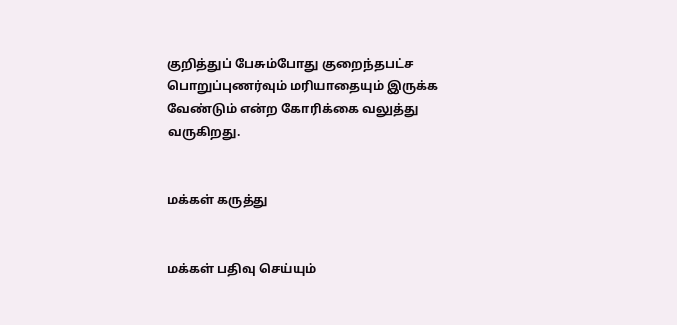குறித்துப் பேசும்போது குறைந்தபட்ச பொறுப்புணர்வும் மரியாதையும் இருக்க வேண்டும் என்ற கோரிக்கை வலுத்து வருகிறது.


மக்கள் கருத்து


மக்கள் பதிவு செய்யும்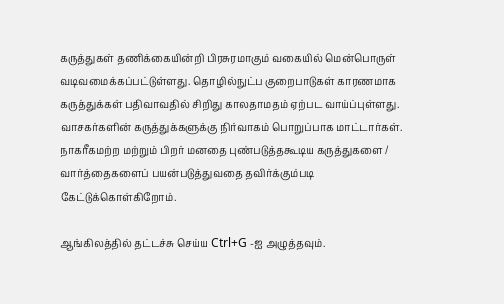கருத்துகள் தணிக்கையின்றி பிரசுரமாகும் வகையில் மென்பொருள் வடிவமைக்கப்பட்டுள்ளது. தொழில்நுட்ப குறைபாடுகள் காரணமாக கருத்துக்கள் பதிவாவதில் சிறிது காலதாமதம் ஏற்பட வாய்ப்புள்ளது. வாசகர்களின் கருத்துக்களுக்கு நிர்வாகம் பொறுப்பாக மாட்டார்கள். நாகரீகமற்ற மற்றும் பிறர் மனதை புண்படுத்தகூடிய கருத்துகளை / வார்த்தைகளைப் பயன்படுத்துவதை தவிர்க்கும்படி கேட்டுக்கொள்கிறோம்.

ஆங்கிலத்தில் தட்டச்சு செய்ய Ctrl+G -ஐ அழுத்தவும்.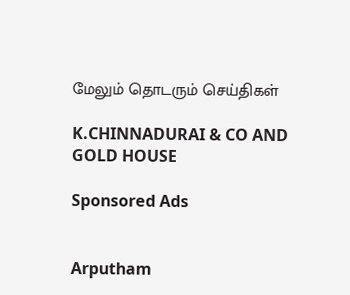மேலும் தொடரும் செய்திகள்

K.CHINNADURAI & CO AND GOLD HOUSE

Sponsored Ads


Arputham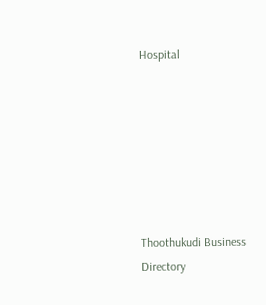Hospital







Thoothukudi Business Directory